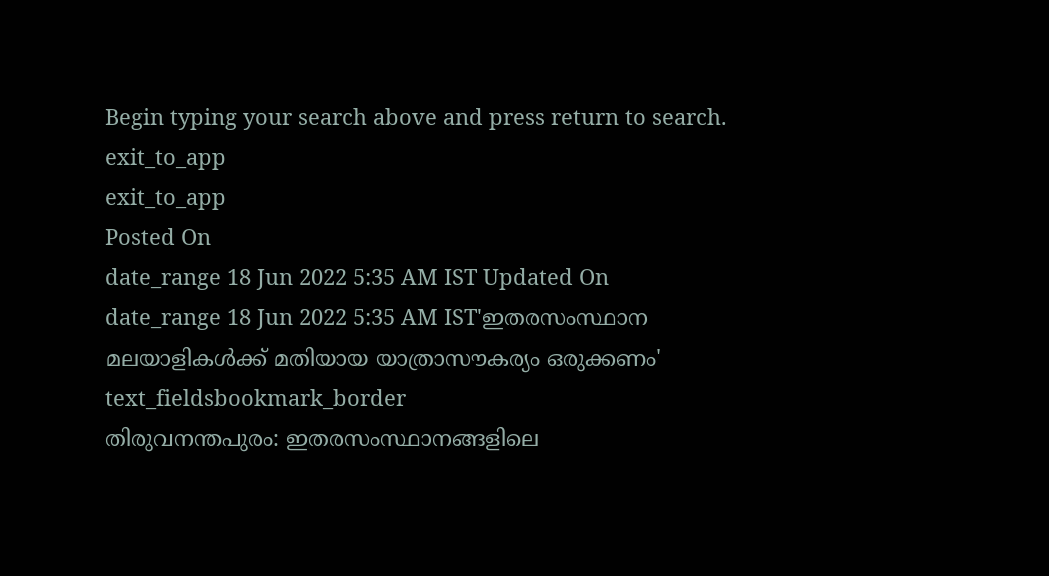Begin typing your search above and press return to search.
exit_to_app
exit_to_app
Posted On
date_range 18 Jun 2022 5:35 AM IST Updated On
date_range 18 Jun 2022 5:35 AM IST'ഇതരസംസ്ഥാന മലയാളികൾക്ക് മതിയായ യാത്രാസൗകര്യം ഒരുക്കണം'
text_fieldsbookmark_border
തിരുവനന്തപുരം: ഇതരസംസ്ഥാനങ്ങളിലെ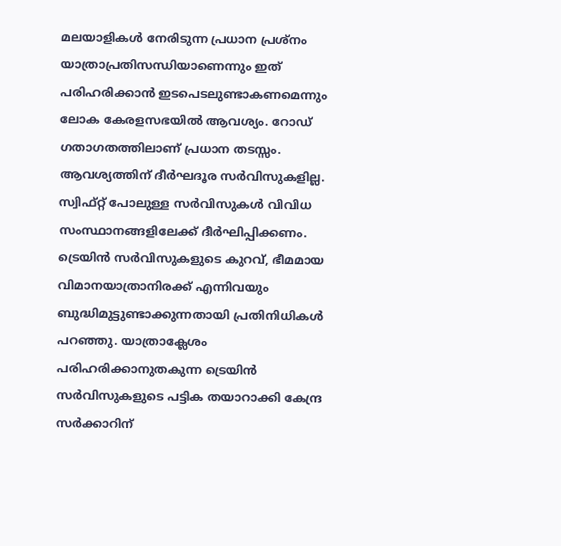മലയാളികൾ നേരിടുന്ന പ്രധാന പ്രശ്നം യാത്രാപ്രതിസന്ധിയാണെന്നും ഇത് പരിഹരിക്കാൻ ഇടപെടലുണ്ടാകണമെന്നും ലോക കേരളസഭയിൽ ആവശ്യം. റോഡ് ഗതാഗതത്തിലാണ് പ്രധാന തടസ്സം. ആവശ്യത്തിന് ദീർഘദൂര സർവിസുകളില്ല. സ്വിഫ്റ്റ് പോലുള്ള സർവിസുകൾ വിവിധ സംസ്ഥാനങ്ങളിലേക്ക് ദീർഘിപ്പിക്കണം. ട്രെയിൻ സർവിസുകളുടെ കുറവ്, ഭീമമായ വിമാനയാത്രാനിരക്ക് എന്നിവയും ബുദ്ധിമുട്ടുണ്ടാക്കുന്നതായി പ്രതിനിധികൾ പറഞ്ഞു. യാത്രാക്ലേശം പരിഹരിക്കാനുതകുന്ന ട്രെയിൻ സർവിസുകളുടെ പട്ടിക തയാറാക്കി കേന്ദ്ര സർക്കാറിന്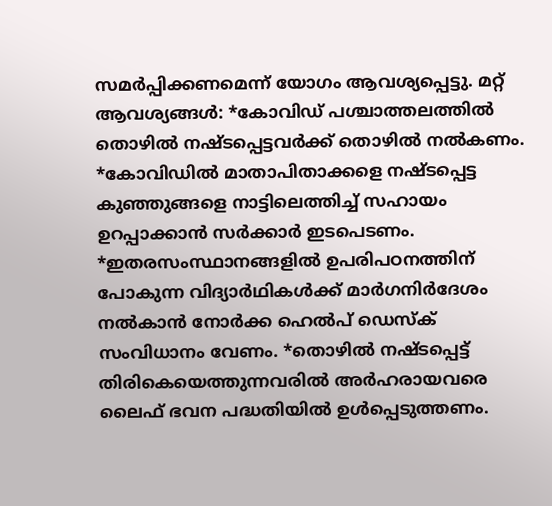സമർപ്പിക്കണമെന്ന് യോഗം ആവശ്യപ്പെട്ടു. മറ്റ് ആവശ്യങ്ങൾ: *കോവിഡ് പശ്ചാത്തലത്തിൽ തൊഴിൽ നഷ്ടപ്പെട്ടവർക്ക് തൊഴിൽ നൽകണം. *കോവിഡിൽ മാതാപിതാക്കളെ നഷ്ടപ്പെട്ട കുഞ്ഞുങ്ങളെ നാട്ടിലെത്തിച്ച് സഹായം ഉറപ്പാക്കാൻ സർക്കാർ ഇടപെടണം. *ഇതരസംസ്ഥാനങ്ങളിൽ ഉപരിപഠനത്തിന് പോകുന്ന വിദ്യാർഥികൾക്ക് മാർഗനിർദേശം നൽകാൻ നോർക്ക ഹെൽപ് ഡെസ്ക് സംവിധാനം വേണം. *തൊഴിൽ നഷ്ടപ്പെട്ട് തിരികെയെത്തുന്നവരിൽ അർഹരായവരെ ലൈഫ് ഭവന പദ്ധതിയിൽ ഉൾപ്പെടുത്തണം.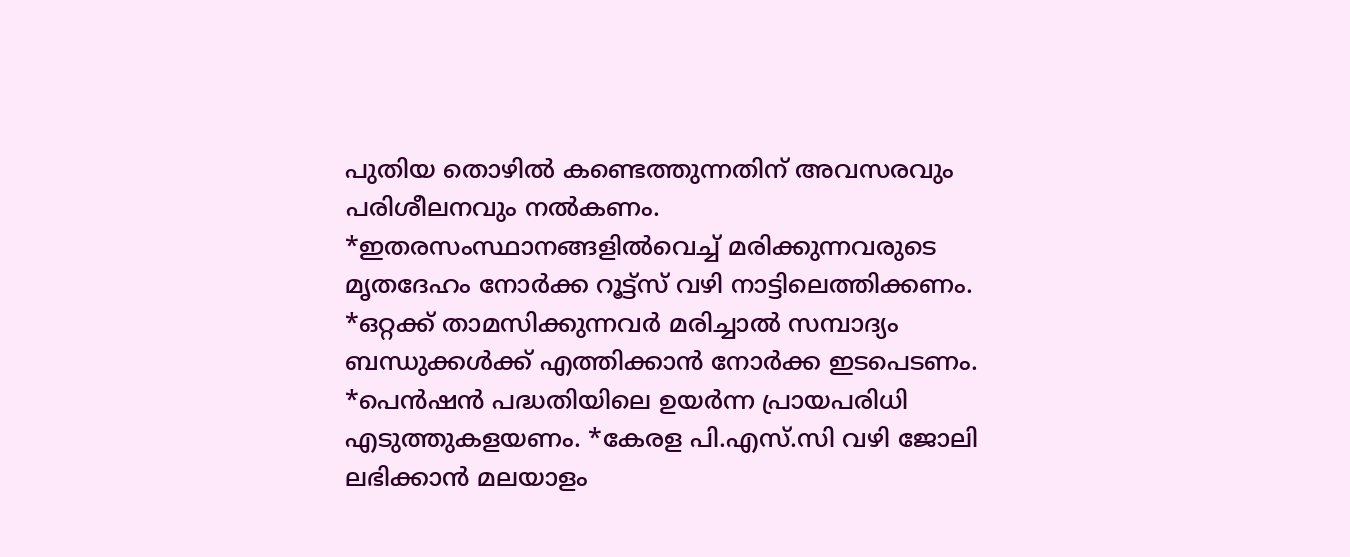പുതിയ തൊഴിൽ കണ്ടെത്തുന്നതിന് അവസരവും പരിശീലനവും നൽകണം. *ഇതരസംസ്ഥാനങ്ങളിൽവെച്ച് മരിക്കുന്നവരുടെ മൃതദേഹം നോർക്ക റൂട്ട്സ് വഴി നാട്ടിലെത്തിക്കണം. *ഒറ്റക്ക് താമസിക്കുന്നവർ മരിച്ചാൽ സമ്പാദ്യം ബന്ധുക്കൾക്ക് എത്തിക്കാൻ നോർക്ക ഇടപെടണം. *പെൻഷൻ പദ്ധതിയിലെ ഉയർന്ന പ്രായപരിധി എടുത്തുകളയണം. *കേരള പി.എസ്.സി വഴി ജോലി ലഭിക്കാൻ മലയാളം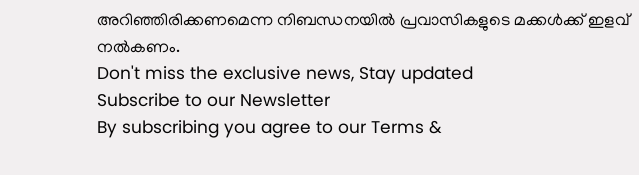അറിഞ്ഞിരിക്കണമെന്ന നിബന്ധനയിൽ പ്രവാസികളുടെ മക്കൾക്ക് ഇളവ് നൽകണം.
Don't miss the exclusive news, Stay updated
Subscribe to our Newsletter
By subscribing you agree to our Terms &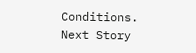Conditions.
Next Story